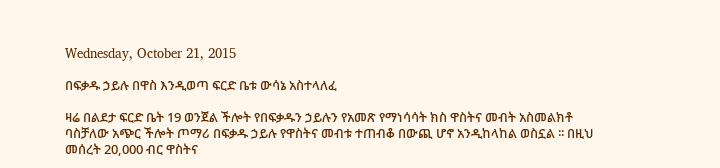Wednesday, October 21, 2015

በፍቃዱ ኃይሉ በዋስ እንዲወጣ ፍርድ ቤቱ ውሳኔ አስተላለፈ

ዛሬ በልደታ ፍርድ ቤት 19 ወንጀል ችሎት የበፍቃዱን ኃይሉን የአመጽ የማነሳሳት ክስ ዋስትና መብት አስመልክቶ ባስቻለው አጭር ችሎት ጦማሪ በፍቃዱ ኃይሉ የዋስትና መብቱ ተጠብቆ በውጪ ሆኖ አንዲከላከል ወስኗል ፡፡ በዚህ መሰረት 20,000 ብር ዋስትና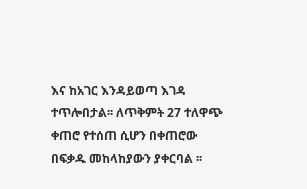እና ከአገር እንዳይወጣ እገዳ ተጥሎበታል፡፡ ለጥቅምት 27 ተለዋጭ ቀጠሮ የተሰጠ ሲሆን በቀጠሮው በፍቃዱ መከላከያውን ያቀርባል ፡፡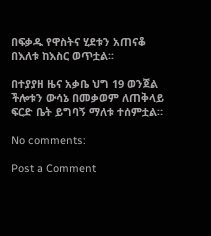በፍቃዱ የዋስትና ሂደቱን አጠናቆ በእለቱ ከእስር ወጥቷል፡፡

በተያያዘ ዜና አቃቤ ህግ 19 ወንጀል ችሎቱን ውሳኔ በመቃወም ለጠቅላይ ፍርድ ቤት ይግባኝ ማለቱ ተሰምቷል።

No comments:

Post a Comment